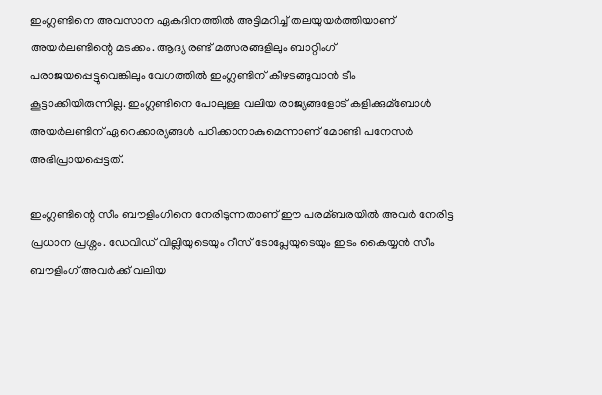ഇംഗ്ലണ്ടിനെ അവസാന ഏകദിനത്തില്‍ അട്ടിമറിച്ച്‌ തലയുയര്‍ത്തിയാണ് അയര്‍ലണ്ടിന്റെ മടക്കം. ആദ്യ രണ്ട് മത്സരങ്ങളിലും ബാറ്റിംഗ് പരാജയപ്പെട്ടുവെങ്കിലും വേഗത്തില്‍ ഇംഗ്ലണ്ടിന് കീഴടങ്ങുവാന്‍ ടീം കൂട്ടാക്കിയിരുന്നില്ല. ഇംഗ്ലണ്ടിനെ പോലുള്ള വലിയ രാജ്യങ്ങളോട് കളിക്കുമ്ബോള്‍ അയര്‍ലണ്ടിന് ഏറെക്കാര്യങ്ങള്‍ പഠിക്കാനാകുമെന്നാണ് മോണ്ടി പനേസര്‍ അഭിപ്രായപ്പെട്ടത്.

ഇംഗ്ലണ്ടിന്റെ സീം ബൗളിംഗിനെ നേരിടുന്നതാണ് ഈ പരമ്ബരയില്‍ അവര്‍ നേരിട്ട പ്രധാന പ്രശ്നം. ഡേവിഡ് വില്ലിയുടെയും റീസ് ടോപ്ലേയുടെയും ഇടം കൈയ്യന്‍ സീം ബൗളിംഗ് അവര്‍ക്ക് വലിയ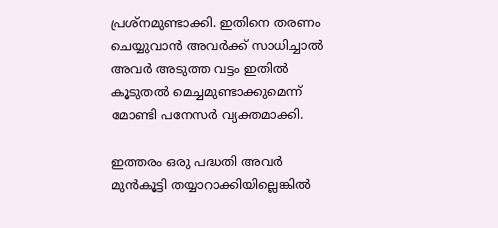പ്രശ്നമുണ്ടാക്കി. ഇതിനെ തരണം ചെയ്യുവാന്‍ അവര്‍ക്ക് സാധിച്ചാല്‍ അവര്‍ അടുത്ത വട്ടം ഇതില്‍ കൂടുതല്‍ മെച്ചമുണ്ടാക്കുമെന്ന് മോണ്ടി പനേസര്‍ വ്യക്തമാക്കി.

ഇത്തരം ഒരു പദ്ധതി അവര്‍ മുന്‍കൂട്ടി തയ്യാറാക്കിയില്ലെങ്കില്‍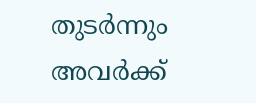തുടര്‍ന്നും അവര്‍ക്ക്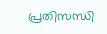പ്രതിസന്ധി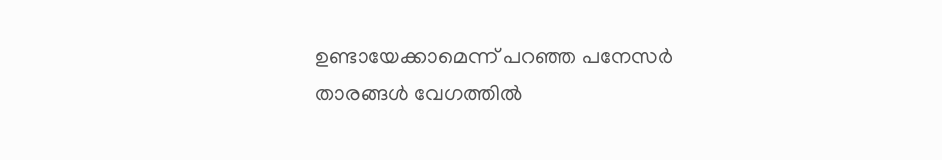ഉണ്ടായേക്കാമെന്ന് പറഞ്ഞ പനേസര്‍ താരങ്ങള്‍ വേഗത്തില്‍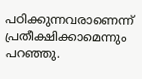പഠിക്കുന്നവരാണെന്ന് പ്രതീക്ഷിക്കാമെന്നും പറഞ്ഞു.